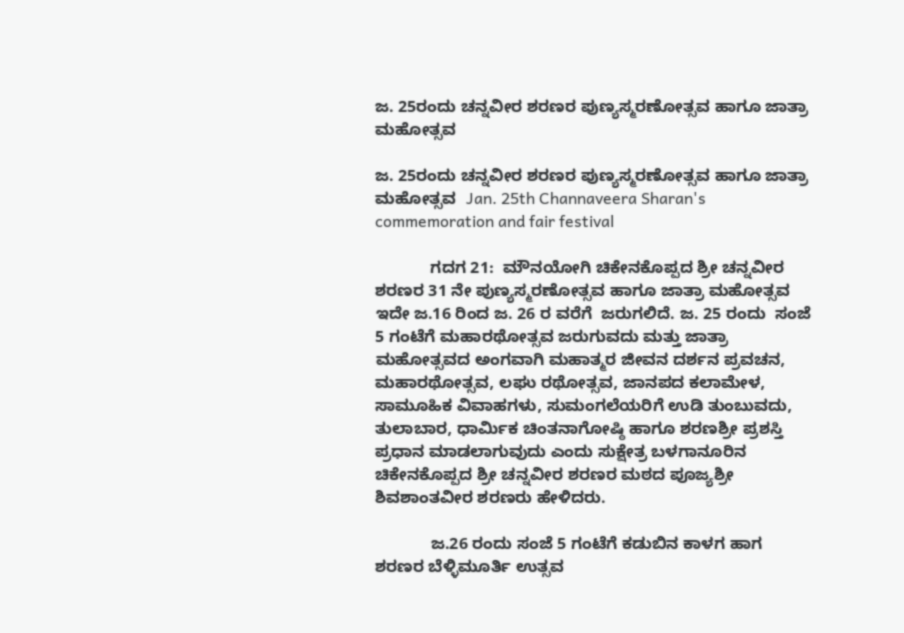ಜ. 25ರಂದು ಚನ್ನವೀರ ಶರಣರ ಪುಣ್ಯಸ್ಮರಣೋತ್ಸವ ಹಾಗೂ ಜಾತ್ರಾ ಮಹೋತ್ಸವ

ಜ. 25ರಂದು ಚನ್ನವೀರ ಶರಣರ ಪುಣ್ಯಸ್ಮರಣೋತ್ಸವ ಹಾಗೂ ಜಾತ್ರಾ ಮಹೋತ್ಸವ  Jan. 25th Channaveera Sharan's commemoration and fair festival

            ಗದಗ 21:  ಮೌನಯೋಗಿ ಚಿಕೇನಕೊಪ್ಪದ ಶ್ರೀ ಚನ್ನವೀರ ಶರಣರ 31 ನೇ ಪುಣ್ಯಸ್ಮರಣೋತ್ಸವ ಹಾಗೂ ಜಾತ್ರಾ ಮಹೋತ್ಸವ ಇದೇ ಜ.16 ರಿಂದ ಜ. 26 ರ ವರೆಗೆ  ಜರುಗಲಿದೆ. ಜ. 25 ರಂದು  ಸಂಜೆ 5 ಗಂಟೆಗೆ ಮಹಾರಥೋತ್ಸವ ಜರುಗುವದು ಮತ್ತು ಜಾತ್ರಾ ಮಹೋತ್ಸವದ ಅಂಗವಾಗಿ ಮಹಾತ್ಮರ ಜೀವನ ದರ್ಶನ ಪ್ರವಚನ, ಮಹಾರಥೋತ್ಸವ, ಲಘು ರಥೋತ್ಸವ, ಜಾನಪದ ಕಲಾಮೇಳ, ಸಾಮೂಹಿಕ ವಿವಾಹಗಳು, ಸುಮಂಗಲೆಯರಿಗೆ ಉಡಿ ತುಂಬುವದು, ತುಲಾಬಾರ, ಧಾರ್ಮಿಕ ಚಿಂತನಾಗೋಷ್ಠಿ ಹಾಗೂ ಶರಣಶ್ರೀ ಪ್ರಶಸ್ತಿ ಪ್ರಧಾನ ಮಾಡಲಾಗುವುದು ಎಂದು ಸುಕ್ಷೇತ್ರ ಬಳಗಾನೂರಿನ ಚಿಕೇನಕೊಪ್ಪದ ಶ್ರೀ ಚನ್ನವೀರ ಶರಣರ ಮಠದ ಪೂಜ್ಯಶ್ರೀ ಶಿವಶಾಂತವೀರ ಶರಣರು ಹೇಳಿದರು.

            ಜ.26 ರಂದು ಸಂಜೆ 5 ಗಂಟೆಗೆ ಕಡುಬಿನ ಕಾಳಗ ಹಾಗ ಶರಣರ ಬೆಳ್ಳಿಮೂರ್ತಿ ಉತ್ಸವ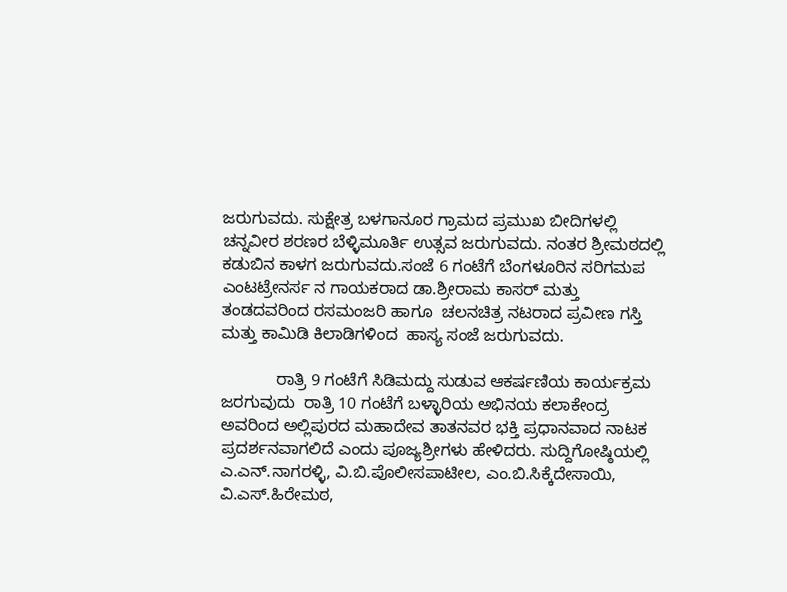ಜರುಗುವದು. ಸುಕ್ಷೇತ್ರ ಬಳಗಾನೂರ ಗ್ರಾಮದ ಪ್ರಮುಖ ಬೀದಿಗಳಲ್ಲಿ  ಚನ್ನವೀರ ಶರಣರ ಬೆಳ್ಳಿಮೂರ್ತಿ ಉತ್ಸವ ಜರುಗುವದು. ನಂತರ ಶ್ರೀಮಠದಲ್ಲಿ ಕಡುಬಿನ ಕಾಳಗ ಜರುಗುವದು.ಸಂಜೆ 6 ಗಂಟೆಗೆ ಬೆಂಗಳೂರಿನ ಸರಿಗಮಪ ಎಂಟಟ್ರೇನರ್ಸ ನ ಗಾಯಕರಾದ ಡಾ.ಶ್ರೀರಾಮ ಕಾಸರ್ ಮತ್ತು ತಂಡದವರಿಂದ ರಸಮಂಜರಿ ಹಾಗೂ  ಚಲನಚಿತ್ರ ನಟರಾದ ಪ್ರವೀಣ ಗಸ್ತಿ ಮತ್ತು ಕಾಮಿಡಿ ಕಿಲಾಡಿಗಳಿಂದ  ಹಾಸ್ಯ ಸಂಜೆ ಜರುಗುವದು.

            ರಾತ್ರಿ 9 ಗಂಟೆಗೆ ಸಿಡಿಮದ್ದು ಸುಡುವ ಆಕರ್ಷಣಿಯ ಕಾರ್ಯಕ್ರಮ ಜರಗುವುದು  ರಾತ್ರಿ 10 ಗಂಟೆಗೆ ಬಳ್ಳಾರಿಯ ಅಭಿನಯ ಕಲಾಕೇಂದ್ರ ಅವರಿಂದ ಅಲ್ಲಿಪುರದ ಮಹಾದೇವ ತಾತನವರ ಭಕ್ತಿ ಪ್ರಧಾನವಾದ ನಾಟಕ ಪ್ರದರ್ಶನವಾಗಲಿದೆ ಎಂದು ಪೂಜ್ಯಶ್ರೀಗಳು ಹೇಳಿದರು. ಸುದ್ದಿಗೋಷ್ಠಿಯಲ್ಲಿ ಎ.ಎನ್‌.ನಾಗರಳ್ಳಿ, ವಿ.ಬಿ.ಪೊಲೀಸಪಾಟೀಲ, ಎಂ.ಬಿ.ಸಿಕ್ಕೆದೇಸಾಯಿ, ವಿ.ಎಸ್‌.ಹಿರೇಮಠ,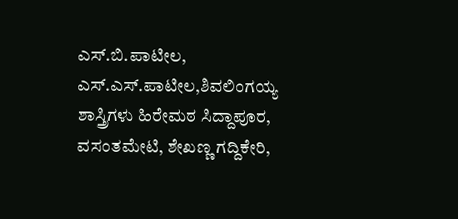ಎಸ್‌.ಬಿ.ಪಾಟೀಲ, ಎಸ್‌.ಎಸ್‌.ಪಾಟೀಲ,ಶಿವಲಿಂಗಯ್ಯ ಶಾಸ್ತ್ರಿಗಳು ಹಿರೇಮಠ ಸಿದ್ದಾಪೂರ, ವಸಂತಮೇಟಿ, ಶೇಖಣ್ಣ ಗದ್ದಿಕೇರಿ,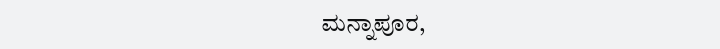ಮನ್ನಾಪೂರ,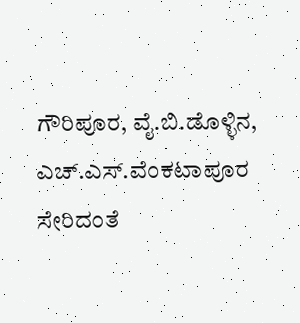ಗೌರಿಪೂರ, ವೈ.ಬಿ.ಡೊಳ್ಳಿನ, ಎಚ್‌.ಎಸ್‌.ವೆಂಕಟಾಪೂರ ಸೇರಿದಂತೆ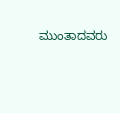ಮುಂತಾದವರು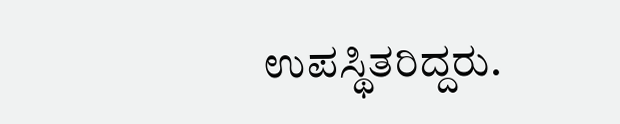ಉಪಸ್ಥಿತರಿದ್ದರು.